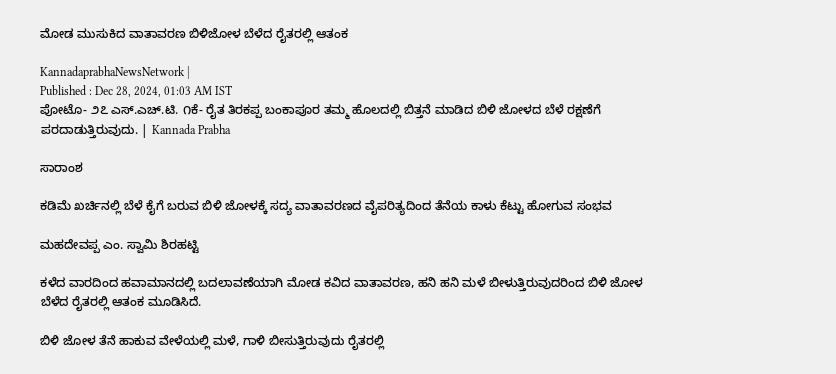ಮೋಡ ಮುಸುಕಿದ ವಾತಾವರಣ ಬಿಳಿಜೋಳ ಬೆಳೆದ ರೈತರಲ್ಲಿ ಆತಂಕ

KannadaprabhaNewsNetwork |
Published : Dec 28, 2024, 01:03 AM IST
ಪೋಟೊ- ೨೭ ಎಸ್.ಎಚ್.ಟಿ. ೧ಕೆ- ರೈತ ತಿರಕಪ್ಪ ಬಂಕಾಪೂರ ತಮ್ಮ ಹೊಲದಲ್ಲಿ ಬಿತ್ತನೆ ಮಾಡಿದ ಬಿಳಿ ಜೋಳದ ಬೆಳೆ ರಕ್ಷಣೆಗೆ ಪರದಾಡುತ್ತಿರುವುದು. | Kannada Prabha

ಸಾರಾಂಶ

ಕಡಿಮೆ ಖರ್ಚಿನಲ್ಲಿ ಬೆಳೆ ಕೈಗೆ ಬರುವ ಬಿಳಿ ಜೋಳಕ್ಕೆ ಸದ್ಯ ವಾತಾವರಣದ ವೈಪರಿತ್ಯದಿಂದ ತೆನೆಯ ಕಾಳು ಕೆಟ್ಟು ಹೋಗುವ ಸಂಭವ

ಮಹದೇವಪ್ಪ ಎಂ. ಸ್ವಾಮಿ ಶಿರಹಟ್ಟಿ

ಕಳೆದ ವಾರದಿಂದ ಹವಾಮಾನದಲ್ಲಿ ಬದಲಾವಣೆಯಾಗಿ ಮೋಡ ಕವಿದ ವಾತಾವರಣ, ಹನಿ ಹನಿ ಮಳೆ ಬೀಳುತ್ತಿರುವುದರಿಂದ ಬಿಳಿ ಜೋಳ ಬೆಳೆದ ರೈತರಲ್ಲಿ ಆತಂಕ ಮೂಡಿಸಿದೆ.

ಬಿಳಿ ಜೋಳ ತೆನೆ ಹಾಕುವ ವೇಳೆಯಲ್ಲಿ ಮಳೆ, ಗಾಳಿ ಬೀಸುತ್ತಿರುವುದು ರೈತರಲ್ಲಿ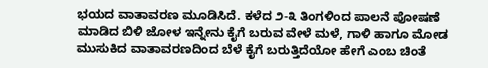ಭಯದ ವಾತಾವರಣ ಮೂಡಿಸಿದೆ. ಕಳೆದ ೨-೩ ತಿಂಗಳಿಂದ ಪಾಲನೆ ಪೋಷಣೆ ಮಾಡಿದ ಬಿಳಿ ಜೋಳ ಇನ್ನೇನು ಕೈಗೆ ಬರುವ ವೇಳೆ ಮಳೆ, ಗಾಳಿ ಹಾಗೂ ಮೋಡ ಮುಸುಕಿದ ವಾತಾವರಣದಿಂದ ಬೆಳೆ ಕೈಗೆ ಬರುತ್ತಿದೆಯೋ ಹೇಗೆ ಎಂಬ ಚಿಂತೆ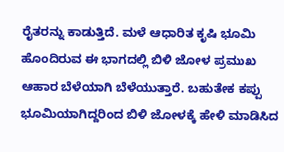ರೈತರನ್ನು ಕಾಡುತ್ತಿದೆ. ಮಳೆ ಆಧಾರಿತ ಕೃಷಿ ಭೂಮಿ ಹೊಂದಿರುವ ಈ ಭಾಗದಲ್ಲಿ ಬಿಳಿ ಜೋಳ ಪ್ರಮುಖ ಆಹಾರ ಬೆಳೆಯಾಗಿ ಬೆಳೆಯುತ್ತಾರೆ. ಬಹುತೇಕ ಕಪ್ಪು ಭೂಮಿಯಾಗಿದ್ದರಿಂದ ಬಿಳಿ ಜೋಳಕ್ಕೆ ಹೇಳಿ ಮಾಡಿಸಿದ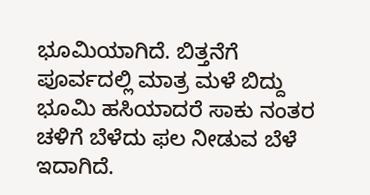ಭೂಮಿಯಾಗಿದೆ. ಬಿತ್ತನೆಗೆ ಪೂರ್ವದಲ್ಲಿ ಮಾತ್ರ ಮಳೆ ಬಿದ್ದು ಭೂಮಿ ಹಸಿಯಾದರೆ ಸಾಕು ನಂತರ ಚಳಿಗೆ ಬೆಳೆದು ಫಲ ನೀಡುವ ಬೆಳೆ ಇದಾಗಿದೆ.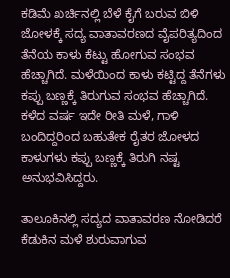ಕಡಿಮೆ ಖರ್ಚಿನಲ್ಲಿ ಬೆಳೆ ಕೈಗೆ ಬರುವ ಬಿಳಿ ಜೋಳಕ್ಕೆ ಸದ್ಯ ವಾತಾವರಣದ ವೈಪರಿತ್ಯದಿಂದ ತೆನೆಯ ಕಾಳು ಕೆಟ್ಟು ಹೋಗುವ ಸಂಭವ ಹೆಚ್ಚಾಗಿದೆ. ಮಳೆಯಿಂದ ಕಾಳು ಕಟ್ಟಿದ್ದ ತೆನೆಗಳು ಕಪ್ಪು ಬಣ್ಣಕ್ಕೆ ತಿರುಗುವ ಸಂಭವ ಹೆಚ್ಚಾಗಿದೆ. ಕಳೆದ ವರ್ಷ ಇದೇ ರೀತಿ ಮಳೆ, ಗಾಳಿ ಬಂದಿದ್ದರಿಂದ ಬಹುತೇಕ ರೈತರ ಜೋಳದ ಕಾಳುಗಳು ಕಪ್ಪು ಬಣ್ಣಕ್ಕೆ ತಿರುಗಿ ನಷ್ಟ ಅನುಭವಿಸಿದ್ದರು.

ತಾಲೂಕಿನಲ್ಲಿ ಸದ್ಯದ ವಾತಾವರಣ ನೋಡಿದರೆ ಕೆಡುಕಿನ ಮಳೆ ಶುರುವಾಗುವ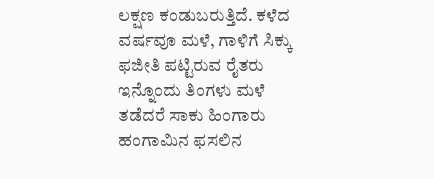ಲಕ್ಷಣ ಕಂಡುಬರುತ್ತಿದೆ. ಕಳೆದ ವರ್ಷವೂ ಮಳೆ, ಗಾಳಿಗೆ ಸಿಕ್ಕು ಫಜೀತಿ ಪಟ್ಟಿರುವ ರೈತರು ಇನ್ನೊಂದು ತಿಂಗಳು ಮಳೆ ತಡೆದರೆ ಸಾಕು ಹಿಂಗಾರು ಹಂಗಾಮಿನ ಫಸಲಿನ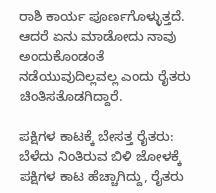ರಾಶಿ ಕಾರ್ಯ ಪೂರ್ಣಗೊಳ್ಳುತ್ತದೆ. ಆದರೆ ಏನು ಮಾಡೋದು ನಾವು ಅಂದುಕೊಂಡಂತೆ ನಡೆಯುವುದಿಲ್ಲವಲ್ಲ ಎಂದು ರೈತರು ಚಿಂತಿಸತೊಡಗಿದ್ದಾರೆ.

ಪಕ್ಷಿಗಳ ಕಾಟಕ್ಕೆ ಬೇಸತ್ತ ರೈತರು: ಬೆಳೆದು ನಿಂತಿರುವ ಬಿಳಿ ಜೋಳಕ್ಕೆ ಪಕ್ಷಿಗಳ ಕಾಟ ಹೆಚ್ಚಾಗಿದ್ದು, ರೈತರು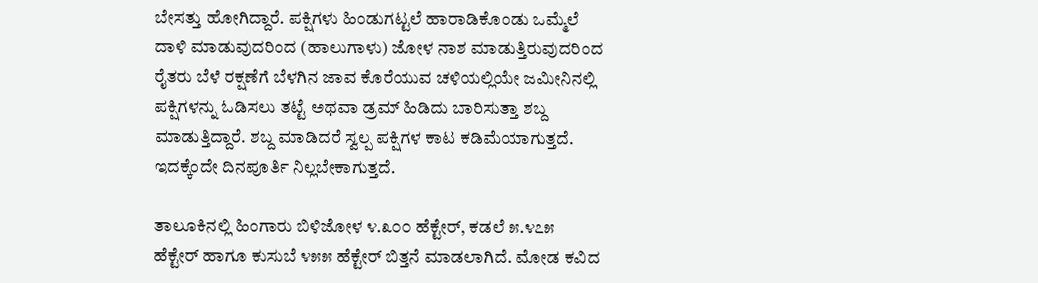ಬೇಸತ್ತು ಹೋಗಿದ್ದಾರೆ. ಪಕ್ಷಿಗಳು ಹಿಂಡುಗಟ್ಟಲೆ ಹಾರಾಡಿಕೊಂಡು ಒಮ್ಮೆಲೆ ದಾಳಿ ಮಾಡುವುದರಿಂದ (ಹಾಲುಗಾಳು) ಜೋಳ ನಾಶ ಮಾಡುತ್ತಿರುವುದರಿಂದ ರೈತರು ಬೆಳೆ ರಕ್ಷಣೆಗೆ ಬೆಳಗಿನ ಜಾವ ಕೊರೆಯುವ ಚಳಿಯಲ್ಲಿಯೇ ಜಮೀನಿನಲ್ಲಿ ಪಕ್ಷಿಗಳನ್ನು ಓಡಿಸಲು ತಟ್ಟೆ ಅಥವಾ ಡ್ರಮ್‌ ಹಿಡಿದು ಬಾರಿಸುತ್ತಾ ಶಬ್ದ ಮಾಡುತ್ತಿದ್ದಾರೆ. ಶಬ್ದ ಮಾಡಿದರೆ ಸ್ವಲ್ಪ ಪಕ್ಷಿಗಳ ಕಾಟ ಕಡಿಮೆಯಾಗುತ್ತದೆ. ಇದಕ್ಕೆಂದೇ ದಿನಪೂರ್ತಿ ನಿಲ್ಲಬೇಕಾಗುತ್ತದೆ.

ತಾಲೂಕಿನಲ್ಲಿ ಹಿಂಗಾರು ಬಿಳಿಜೋಳ ೪.೩೦೦ ಹೆಕ್ಟೇರ್, ಕಡಲೆ ೫.೪೭೫ ಹೆಕ್ಟೇರ್ ಹಾಗೂ ಕುಸುಬೆ ೪೫೫ ಹೆಕ್ಟೇರ್ ಬಿತ್ತನೆ ಮಾಡಲಾಗಿದೆ. ಮೋಡ ಕವಿದ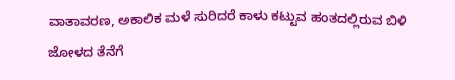ವಾತಾವರಣ, ಅಕಾಲಿಕ ಮಳೆ ಸುರಿದರೆ ಕಾಳು ಕಟ್ಟುವ ಹಂತದಲ್ಲಿರುವ ಬಿಳಿ ಜೋಳದ ತೆನೆಗೆ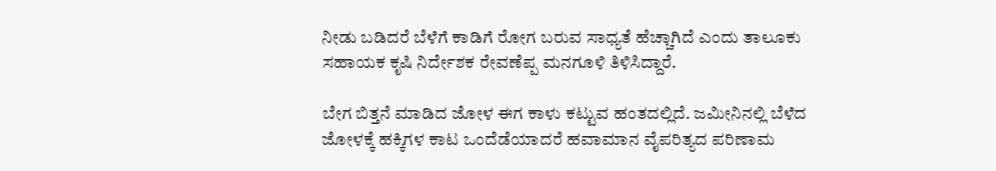ನೀಡು ಬಡಿದರೆ ಬೆಳೆಗೆ ಕಾಡಿಗೆ ರೋಗ ಬರುವ ಸಾಧ್ಯತೆ ಹೆಚ್ಚಾಗಿದೆ ಎಂದು ತಾಲೂಕು ಸಹಾಯಕ ಕೃಷಿ ನಿರ್ದೇಶಕ ರೇವಣೆಪ್ಪ ಮನಗೂಳಿ ತಿಳಿಸಿದ್ದಾರೆ.

ಬೇಗ ಬಿತ್ತನೆ ಮಾಡಿದ ಜೋಳ ಈಗ ಕಾಳು ಕಟ್ಟುವ ಹಂತದಲ್ಲಿದೆ. ಜಮೀನಿನಲ್ಲಿ ಬೆಳೆದ ಜೋಳಕ್ಕೆ ಹಕ್ಕಿಗಳ ಕಾಟ ಒಂದೆಡೆಯಾದರೆ ಹವಾಮಾನ ವೈಪರಿತ್ಯದ ಪರಿಣಾಮ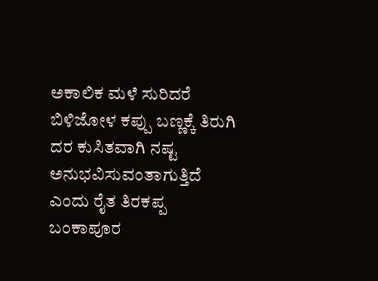ಅಕಾಲಿಕ ಮಳೆ ಸುರಿದರೆ ಬಿಳಿಜೋಳ ಕಪ್ಪು ಬಣ್ಣಕ್ಕೆ ತಿರುಗಿ ದರ ಕುಸಿತವಾಗಿ ನಷ್ಟ ಅನುಭವಿಸುವಂತಾಗುತ್ತಿದೆ ಎಂದು ರೈತ ತಿರಕಪ್ಪ ಬಂಕಾಪೂರ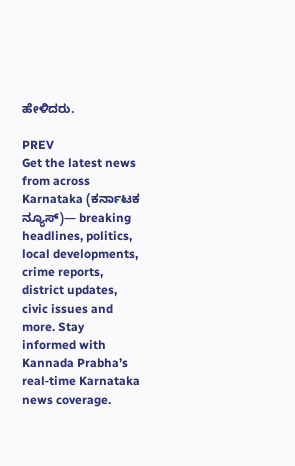ಹೇಳಿದರು.

PREV
Get the latest news from across Karnataka (ಕರ್ನಾಟಕ ನ್ಯೂಸ್)— breaking headlines, politics, local developments, crime reports, district updates, civic issues and more. Stay informed with Kannada Prabha’s real‑time Karnataka news coverage.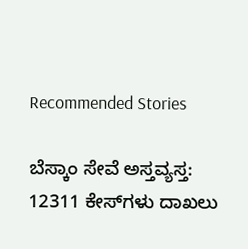Recommended Stories

ಬೆಸ್ಕಾಂ ಸೇವೆ ಅಸ್ತವ್ಯಸ್ತ: 12311 ಕೇಸ್‌ಗಳು ದಾಖಲು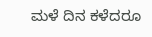ಮಳೆ ದಿನ ಕಳೆದರೂ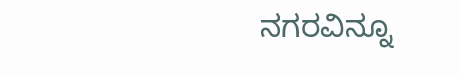ನಗರವಿನ್ನೂ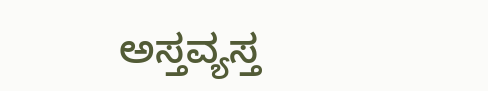ಅಸ್ತವ್ಯಸ್ತ